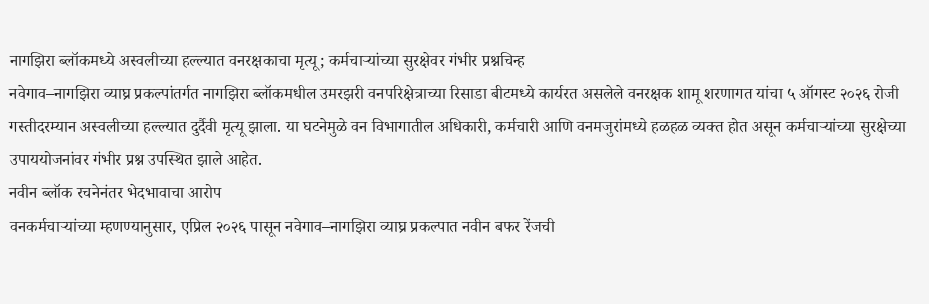नागझिरा ब्लॉकमध्ये अस्वलीच्या हल्ल्यात वनरक्षकाचा मृत्यू; कर्मचाऱ्यांच्या सुरक्षेवर गंभीर प्रश्नचिन्ह
नवेगाव–नागझिरा व्याघ्र प्रकल्पांतर्गत नागझिरा ब्लॉकमधील उमरझरी वनपरिक्षेत्राच्या रिसाडा बीटमध्ये कार्यरत असलेले वनरक्षक शामू शरणागत यांचा ५ ऑगस्ट २०२६ रोजी गस्तीदरम्यान अस्वलीच्या हल्ल्यात दुर्दैवी मृत्यू झाला. या घटनेमुळे वन विभागातील अधिकारी, कर्मचारी आणि वनमजुरांमध्ये हळहळ व्यक्त होत असून कर्मचाऱ्यांच्या सुरक्षेच्या उपाययोजनांवर गंभीर प्रश्न उपस्थित झाले आहेत.
नवीन ब्लॉक रचनेनंतर भेदभावाचा आरोप
वनकर्मचाऱ्यांच्या म्हणण्यानुसार, एप्रिल २०२६ पासून नवेगाव–नागझिरा व्याघ्र प्रकल्पात नवीन बफर रेंजची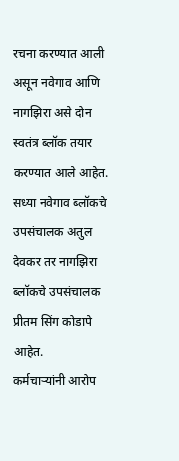रचना करण्यात आली असून नवेगाव आणि नागझिरा असे दोन स्वतंत्र ब्लॉक तयार करण्यात आले आहेत. सध्या नवेगाव ब्लॉकचे उपसंचालक अतुल देवकर तर नागझिरा ब्लॉकचे उपसंचालक प्रीतम सिंग कोडापे आहेत.
कर्मचाऱ्यांनी आरोप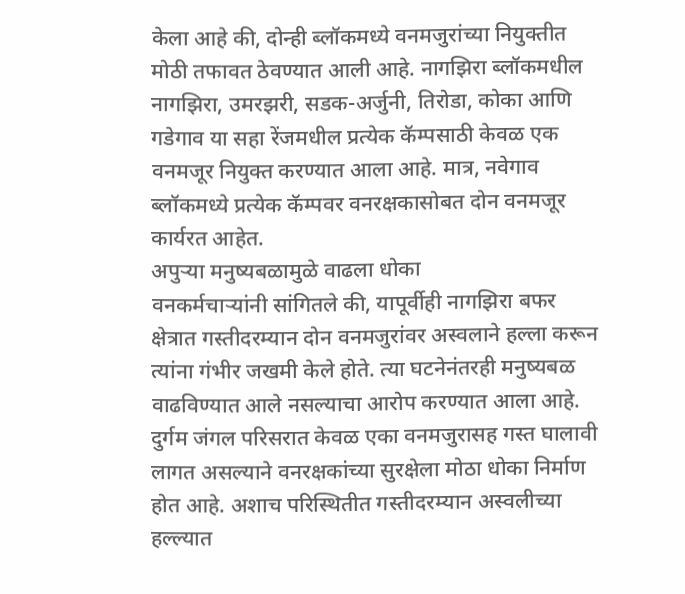केला आहे की, दोन्ही ब्लॉकमध्ये वनमजुरांच्या नियुक्तीत मोठी तफावत ठेवण्यात आली आहे. नागझिरा ब्लॉकमधील नागझिरा, उमरझरी, सडक-अर्जुनी, तिरोडा, कोका आणि गडेगाव या सहा रेंजमधील प्रत्येक कॅम्पसाठी केवळ एक वनमजूर नियुक्त करण्यात आला आहे. मात्र, नवेगाव ब्लॉकमध्ये प्रत्येक कॅम्पवर वनरक्षकासोबत दोन वनमजूर कार्यरत आहेत.
अपुऱ्या मनुष्यबळामुळे वाढला धोका
वनकर्मचाऱ्यांनी सांगितले की, यापूर्वीही नागझिरा बफर क्षेत्रात गस्तीदरम्यान दोन वनमजुरांवर अस्वलाने हल्ला करून त्यांना गंभीर जखमी केले होते. त्या घटनेनंतरही मनुष्यबळ वाढविण्यात आले नसल्याचा आरोप करण्यात आला आहे.
दुर्गम जंगल परिसरात केवळ एका वनमजुरासह गस्त घालावी लागत असल्याने वनरक्षकांच्या सुरक्षेला मोठा धोका निर्माण होत आहे. अशाच परिस्थितीत गस्तीदरम्यान अस्वलीच्या हल्ल्यात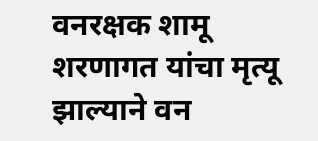वनरक्षक शामू शरणागत यांचा मृत्यू झाल्याने वन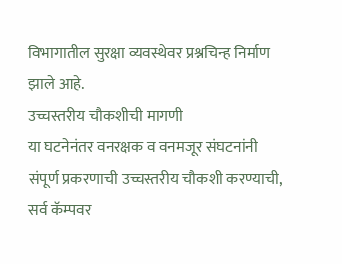विभागातील सुरक्षा व्यवस्थेवर प्रश्नचिन्ह निर्माण झाले आहे.
उच्चस्तरीय चौकशीची मागणी
या घटनेनंतर वनरक्षक व वनमजूर संघटनांनी संपूर्ण प्रकरणाची उच्चस्तरीय चौकशी करण्याची, सर्व कॅम्पवर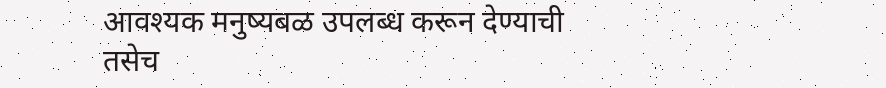आवश्यक मनुष्यबळ उपलब्ध करून देण्याची तसेच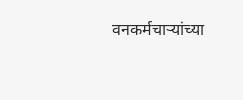वनकर्मचाऱ्यांच्या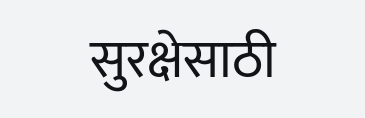सुरक्षेसाठी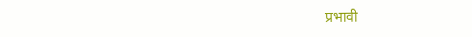प्रभावी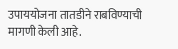उपाययोजना तातडीने राबविण्याची मागणी केली आहे.